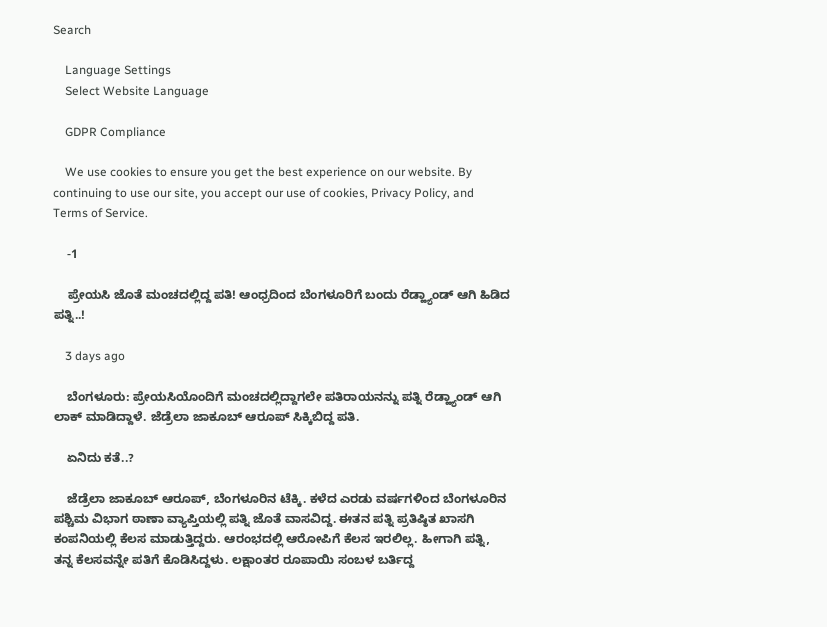Search

    Language Settings
    Select Website Language

    GDPR Compliance

    We use cookies to ensure you get the best experience on our website. By continuing to use our site, you accept our use of cookies, Privacy Policy, and Terms of Service.

    -1

    ಪ್ರೇಯಸಿ ಜೊತೆ ಮಂಚದಲ್ಲಿದ್ದ ಪತಿ! ಆಂಧ್ರದಿಂದ ಬೆಂಗಳೂರಿಗೆ ಬಂದು ರೆಡ್ಹ್ಯಾಂಡ್ ಆಗಿ ಹಿಡಿದ ಪತ್ನಿ..!

    3 days ago

    ಬೆಂಗಳೂರು: ಪ್ರೇಯಸಿಯೊಂದಿಗೆ ಮಂಚದಲ್ಲಿದ್ದಾಗಲೇ ಪತಿರಾಯನನ್ನು ಪತ್ನಿ ರೆಡ್ಹ್ಯಾಂಡ್ ಆಗಿ ಲಾಕ್ ಮಾಡಿದ್ದಾಳೆ. ಜೆಡ್ರೆಲಾ ಜಾಕೂಬ್ ಆರೂಪ್ ಸಿಕ್ಕಿಬಿದ್ದ ಪತಿ.

    ಏನಿದು ಕತೆ..?

    ಜೆಡ್ರೆಲಾ ಜಾಕೂಬ್ ಆರೂಪ್, ಬೆಂಗಳೂರಿನ ಟೆಕ್ಕಿ. ಕಳೆದ ಎರಡು ವರ್ಷಗಳಿಂದ ಬೆಂಗಳೂರಿನ ಪಶ್ಚಿಮ ವಿಭಾಗ ಠಾಣಾ ವ್ಯಾಪ್ತಿಯಲ್ಲಿ ಪತ್ನಿ ಜೊತೆ ವಾಸವಿದ್ದ. ಈತನ ಪತ್ನಿ ಪ್ರತಿಷ್ಠಿತ ಖಾಸಗಿ ಕಂಪನಿಯಲ್ಲಿ ಕೆಲಸ ಮಾಡುತ್ತಿದ್ದರು. ಆರಂಭದಲ್ಲಿ ಆರೋಪಿಗೆ ಕೆಲಸ ಇರಲಿಲ್ಲ. ಹೀಗಾಗಿ ಪತ್ನಿ, ತನ್ನ ಕೆಲಸವನ್ನೇ ಪತಿಗೆ ಕೊಡಿಸಿದ್ದಳು. ಲಕ್ಷಾಂತರ ರೂಪಾಯಿ ಸಂಬಳ ಬರ್ತಿದ್ದ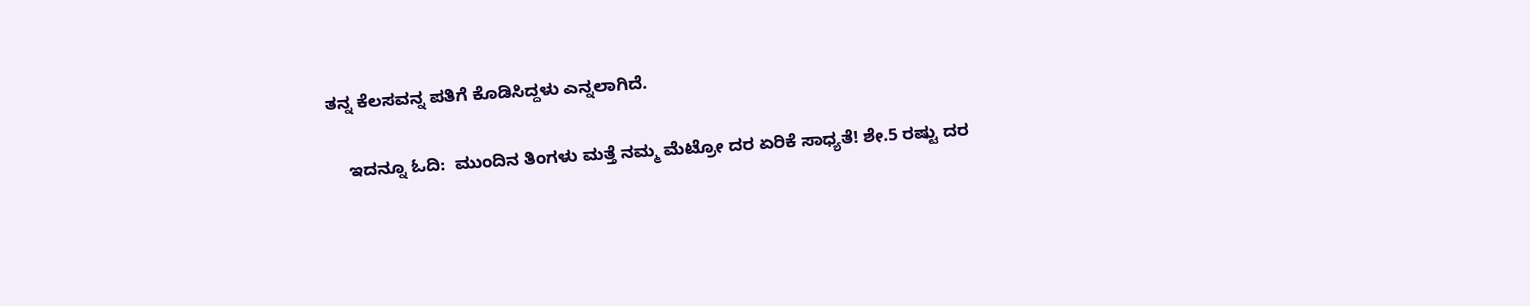ತನ್ನ ಕೆಲಸವನ್ನ ಪತಿಗೆ ಕೊಡಿಸಿದ್ದಳು ಎನ್ನಲಾಗಿದೆ.

    ಇದನ್ನೂ ಓದಿ:  ಮುಂದಿನ ತಿಂಗಳು ಮತ್ತೆ ನಮ್ಮ ಮೆಟ್ರೋ ದರ ಏರಿಕೆ ಸಾಧ್ಯತೆ! ಶೇ.5 ರಷ್ಟು ದರ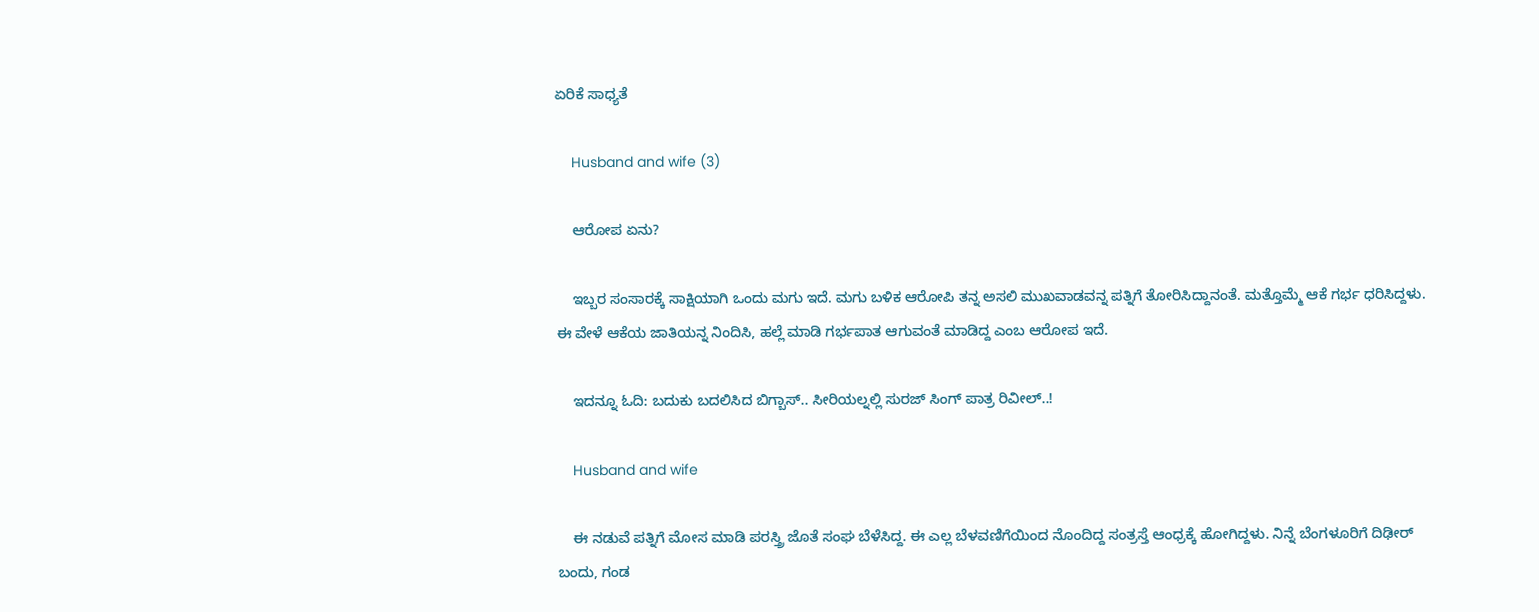ಏರಿಕೆ ಸಾಧ್ಯತೆ

    Husband and wife (3)

    ಆರೋಪ ಏನು?

    ಇಬ್ಬರ ಸಂಸಾರಕ್ಕೆ ಸಾಕ್ಷಿಯಾಗಿ ಒಂದು ಮಗು ಇದೆ. ಮಗು ಬಳಿಕ ಆರೋಪಿ ತನ್ನ ಅಸಲಿ ಮುಖವಾಡವನ್ನ ಪತ್ನಿಗೆ ತೋರಿಸಿದ್ದಾನಂತೆ. ಮತ್ತೊಮ್ಮೆ ಆಕೆ ಗರ್ಭ ಧರಿಸಿದ್ದಳು. ಈ ವೇಳೆ ಆಕೆಯ ಜಾತಿಯನ್ನ ನಿಂದಿಸಿ, ಹಲ್ಲೆ ಮಾಡಿ ಗರ್ಭಪಾತ ಆಗುವಂತೆ ಮಾಡಿದ್ದ ಎಂಬ ಆರೋಪ ಇದೆ.

    ಇದನ್ನೂ ಓದಿ: ಬದುಕು ಬದಲಿಸಿದ ಬಿಗ್ಬಾಸ್.. ಸೀರಿಯಲ್ನಲ್ಲಿ ಸುರಜ್ ಸಿಂಗ್ ಪಾತ್ರ ರಿವೀಲ್..!

    Husband and wife

    ಈ ನಡುವೆ ಪತ್ನಿಗೆ ಮೋಸ ಮಾಡಿ ಪರಸ್ತ್ರಿ ಜೊತೆ ಸಂಘ ಬೆಳೆಸಿದ್ದ. ಈ ಎಲ್ಲ ಬೆಳವಣಿಗೆಯಿಂದ ನೊಂದಿದ್ದ ಸಂತ್ರಸ್ತೆ ಆಂಧ್ರಕ್ಕೆ ಹೋಗಿದ್ದಳು. ನಿನ್ನೆ ಬೆಂಗಳೂರಿಗೆ ದಿಢೀರ್ ಬಂದು, ಗಂಡ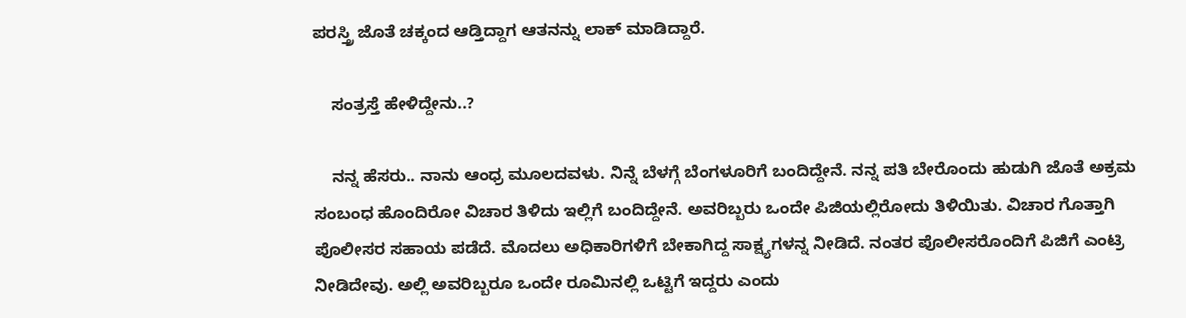ಪರಸ್ತ್ರಿ ಜೊತೆ ಚಕ್ಕಂದ ಆಡ್ತಿದ್ದಾಗ ಆತನನ್ನು ಲಾಕ್ ಮಾಡಿದ್ದಾರೆ.

    ಸಂತ್ರಸ್ತೆ ಹೇಳಿದ್ದೇನು..?

    ನನ್ನ ಹೆಸರು.. ನಾನು ಆಂಧ್ರ ಮೂಲದವಳು. ನಿನ್ನೆ ಬೆಳಗ್ಗೆ ಬೆಂಗಳೂರಿಗೆ ಬಂದಿದ್ದೇನೆ. ನನ್ನ ಪತಿ ಬೇರೊಂದು ಹುಡುಗಿ ಜೊತೆ ಅಕ್ರಮ ಸಂಬಂಧ ಹೊಂದಿರೋ ವಿಚಾರ ತಿಳಿದು ಇಲ್ಲಿಗೆ ಬಂದಿದ್ದೇನೆ. ಅವರಿಬ್ಬರು ಒಂದೇ ಪಿಜಿಯಲ್ಲಿರೋದು ತಿಳಿಯಿತು. ವಿಚಾರ ಗೊತ್ತಾಗಿ ಪೊಲೀಸರ ಸಹಾಯ ಪಡೆದೆ. ಮೊದಲು ಅಧಿಕಾರಿಗಳಿಗೆ ಬೇಕಾಗಿದ್ದ ಸಾಕ್ಷ್ಯಗಳನ್ನ ನೀಡಿದೆ. ನಂತರ ಪೊಲೀಸರೊಂದಿಗೆ ಪಿಜಿಗೆ ಎಂಟ್ರಿ ನೀಡಿದೇವು. ಅಲ್ಲಿ ಅವರಿಬ್ಬರೂ ಒಂದೇ ರೂಮಿನಲ್ಲಿ ಒಟ್ಟಿಗೆ ಇದ್ದರು ಎಂದು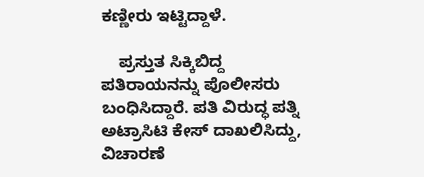ಕಣ್ಣೀರು ಇಟ್ಟಿದ್ದಾಳೆ.

    ಪ್ರಸ್ತುತ ಸಿಕ್ಕಿಬಿದ್ದ ಪತಿರಾಯನನ್ನು ಪೊಲೀಸರು ಬಂಧಿಸಿದ್ದಾರೆ. ಪತಿ ವಿರುದ್ಧ ಪತ್ನಿ ಅಟ್ರಾಸಿಟಿ ಕೇಸ್ ದಾಖಲಿಸಿದ್ದು, ವಿಚಾರಣೆ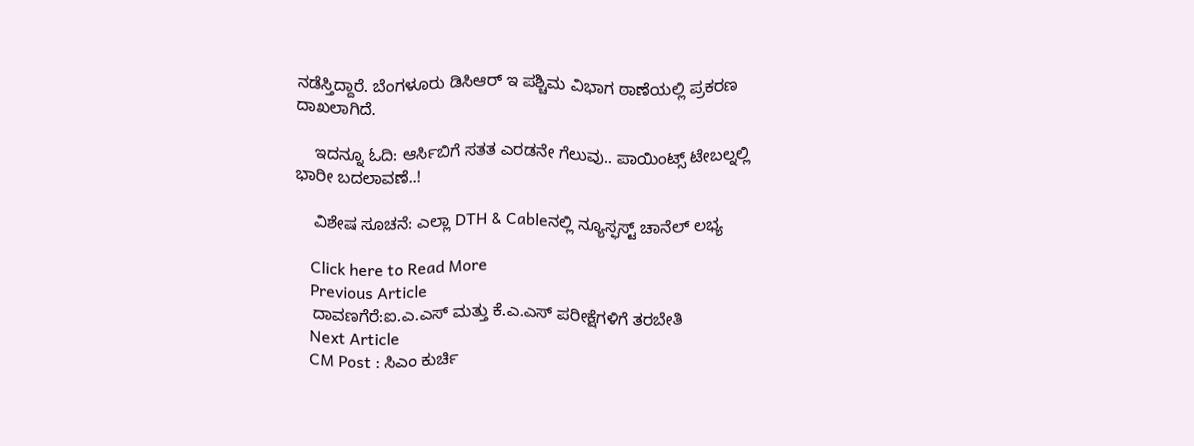ನಡೆಸ್ತಿದ್ದಾರೆ. ಬೆಂಗಳೂರು ಡಿಸಿಆರ್ ಇ ಪಶ್ಚಿಮ ವಿಭಾಗ ಠಾಣೆಯಲ್ಲಿ ಪ್ರಕರಣ ದಾಖಲಾಗಿದೆ.

    ಇದನ್ನೂ ಓದಿ: ಆರ್ಸಿಬಿಗೆ ಸತತ ಎರಡನೇ ಗೆಲುವು.. ಪಾಯಿಂಟ್ಸ್ ಟೇಬಲ್ನಲ್ಲಿ ಭಾರೀ ಬದಲಾವಣೆ..!

    ವಿಶೇಷ ಸೂಚನೆ: ಎಲ್ಲಾ DTH & Cableನಲ್ಲಿ ನ್ಯೂಸ್ಫಸ್ಟ್ ಚಾನೆಲ್ ಲಭ್ಯ

    Click here to Read More
    Previous Article
    ದಾವಣಗೆರೆ:ಐ.ಎ.ಎಸ್ ಮತ್ತು ಕೆ.ಎ.ಎಸ್ ಪರೀಕ್ಷೆಗಳಿಗೆ ತರಬೇತಿ
    Next Article
    CM Post : ಸಿಎಂ ಕುರ್ಚಿ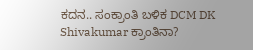ಕದನ.. ಸಂಕ್ರಾಂತಿ ಬಳಿಕ DCM DK Shivakumar ಕ್ರಾಂತಿನಾ?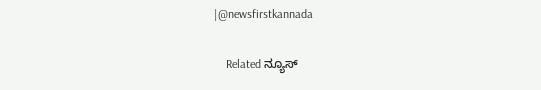|@newsfirstkannada

    Related ನ್ಯೂಸ್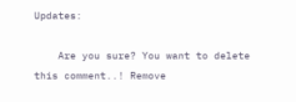Updates:

    Are you sure? You want to delete this comment..! Remove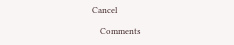Cancel

    Comments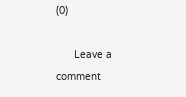(0)

      Leave a comment